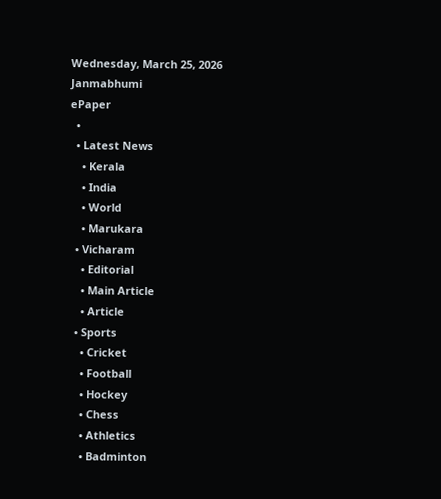Wednesday, March 25, 2026
Janmabhumi
ePaper
  •
  • Latest News
    • Kerala
    • India
    • World
    • Marukara
  • Vicharam
    • Editorial
    • Main Article
    • Article
  • Sports
    • Cricket
    • Football
    • Hockey
    • Chess
    • Athletics
    • Badminton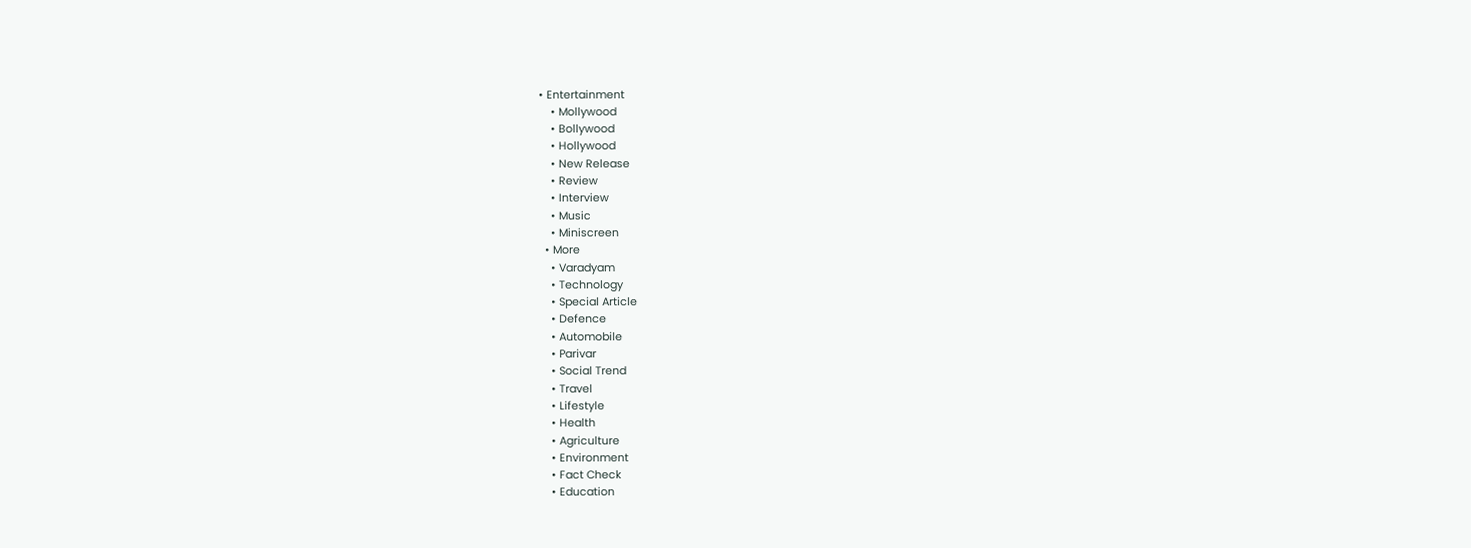• Entertainment
    • Mollywood
    • Bollywood
    • Hollywood
    • New Release
    • Review
    • Interview
    • Music
    • Miniscreen
  • More
    • Varadyam
    • Technology
    • Special Article
    • Defence
    • Automobile
    • Parivar
    • Social Trend
    • Travel
    • Lifestyle
    • Health
    • Agriculture
    • Environment
    • Fact Check
    • Education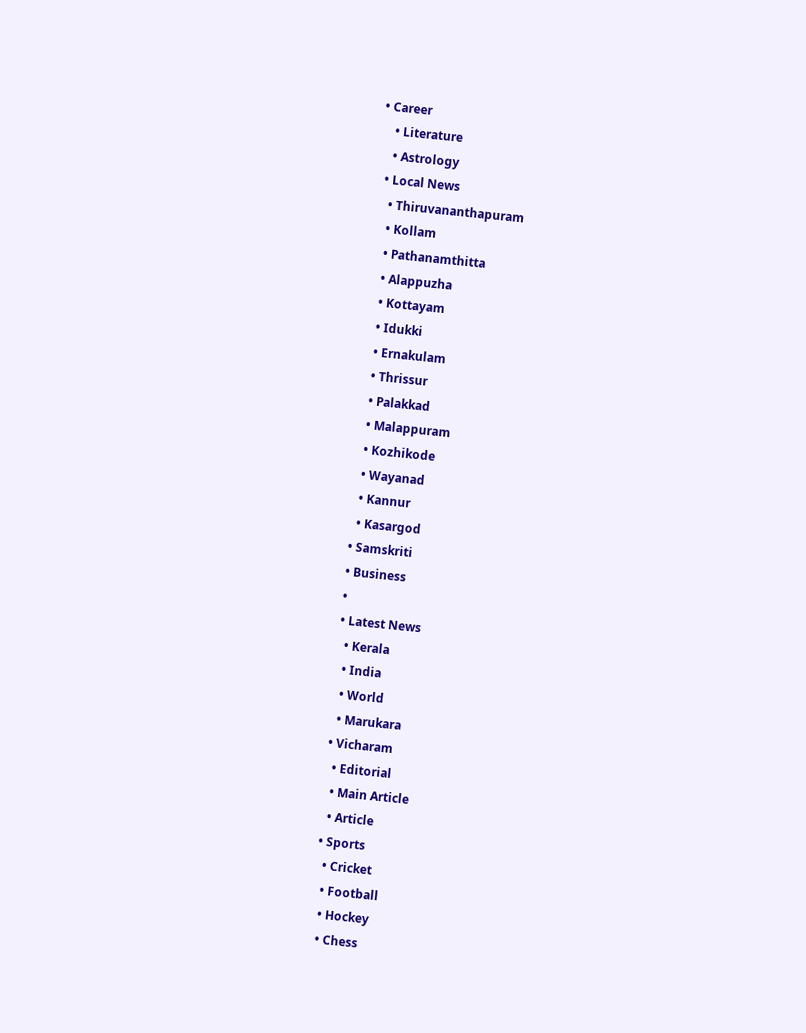• Career
    • Literature
    • Astrology
  • Local News
    • Thiruvananthapuram
    • Kollam
    • Pathanamthitta
    • Alappuzha
    • Kottayam
    • Idukki
    • Ernakulam
    • Thrissur
    • Palakkad
    • Malappuram
    • Kozhikode
    • Wayanad
    • Kannur
    • Kasargod
  • Samskriti
  • Business
  •
  • Latest News
    • Kerala
    • India
    • World
    • Marukara
  • Vicharam
    • Editorial
    • Main Article
    • Article
  • Sports
    • Cricket
    • Football
    • Hockey
    • Chess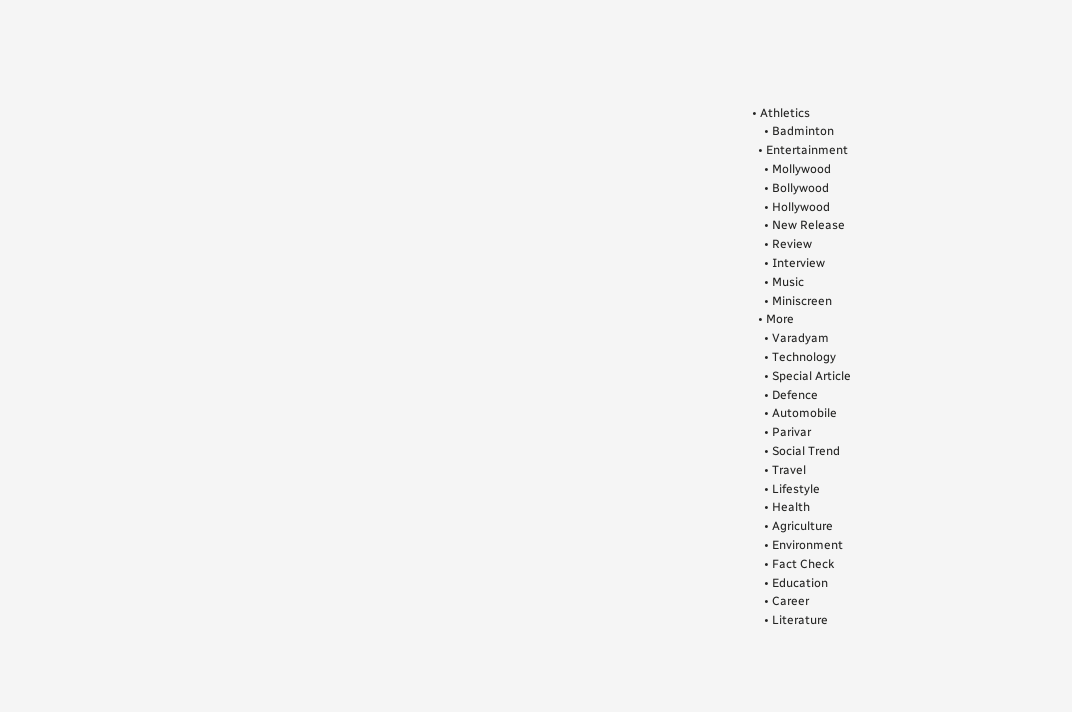• Athletics
    • Badminton
  • Entertainment
    • Mollywood
    • Bollywood
    • Hollywood
    • New Release
    • Review
    • Interview
    • Music
    • Miniscreen
  • More
    • Varadyam
    • Technology
    • Special Article
    • Defence
    • Automobile
    • Parivar
    • Social Trend
    • Travel
    • Lifestyle
    • Health
    • Agriculture
    • Environment
    • Fact Check
    • Education
    • Career
    • Literature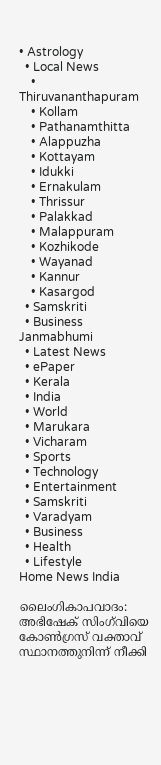• Astrology
  • Local News
    • Thiruvananthapuram
    • Kollam
    • Pathanamthitta
    • Alappuzha
    • Kottayam
    • Idukki
    • Ernakulam
    • Thrissur
    • Palakkad
    • Malappuram
    • Kozhikode
    • Wayanad
    • Kannur
    • Kasargod
  • Samskriti
  • Business
Janmabhumi
  • Latest News
  • ePaper
  • Kerala
  • India
  • World
  • Marukara
  • Vicharam
  • Sports
  • Technology
  • Entertainment
  • Samskriti
  • Varadyam
  • Business
  • Health
  • Lifestyle
Home News India

ലൈംഗികാപവാദം: അഭിഷേക്‌ സിംഗ്‌വിയെ കോണ്‍ഗ്രസ്‌ വക്താവ്‌ സ്ഥാനത്തുനിന്ന്‌ നീക്കി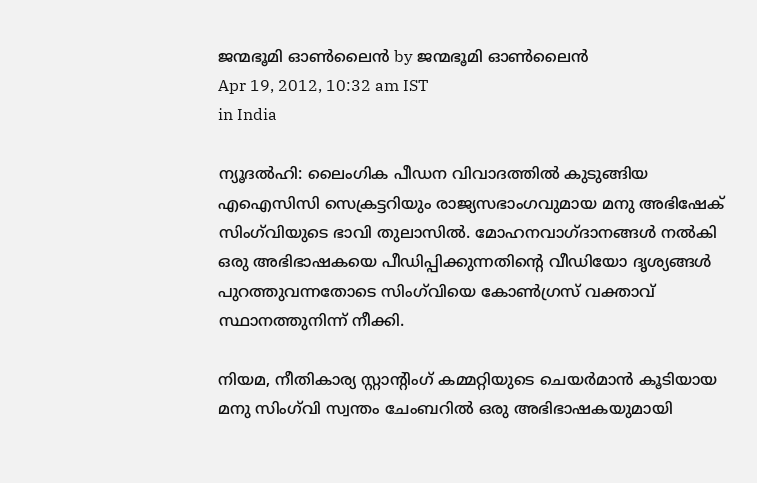ജന്മഭൂമി ഓണ്‍ലൈന്‍ by ജന്മഭൂമി ഓണ്‍ലൈന്‍
Apr 19, 2012, 10:32 am IST
in India

ന്യൂദല്‍ഹി: ലൈംഗിക പീഡന വിവാദത്തില്‍ കുടുങ്ങിയ എഐസിസി സെക്രട്ടറിയും രാജ്യസഭാംഗവുമായ മനു അഭിഷേക്‌ സിംഗ്‌വിയുടെ ഭാവി തുലാസില്‍. മോഹനവാഗ്ദാനങ്ങള്‍ നല്‍കി ഒരു അഭിഭാഷകയെ പീഡിപ്പിക്കുന്നതിന്റെ വീഡിയോ ദൃശ്യങ്ങള്‍ പുറത്തുവന്നതോടെ സിംഗ്‌വിയെ കോണ്‍ഗ്രസ്‌ വക്താവ്‌ സ്ഥാനത്തുനിന്ന്‌ നീക്കി.

നിയമ, നീതികാര്യ സ്റ്റാന്റിംഗ്‌ കമ്മറ്റിയുടെ ചെയര്‍മാന്‍ കൂടിയായ മനു സിംഗ്‌വി സ്വന്തം ചേംബറില്‍ ഒരു അഭിഭാഷകയുമായി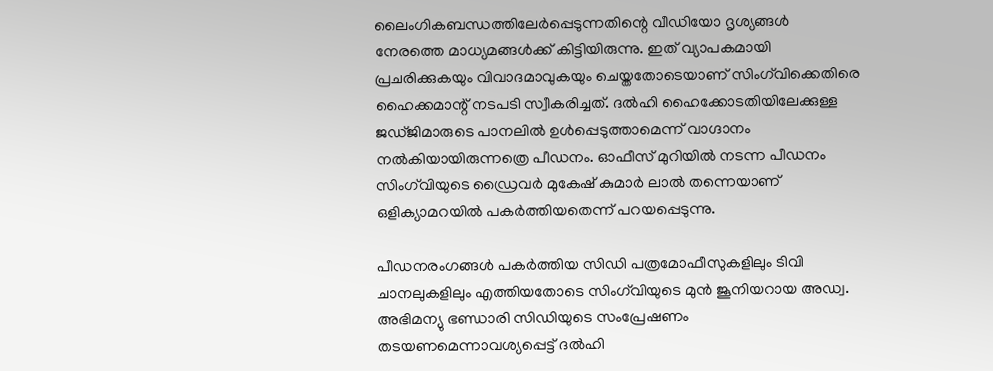ലൈംഗികബന്ധത്തിലേര്‍പ്പെടുന്നതിന്റെ വീഡിയോ ദൃശ്യങ്ങള്‍ നേരത്തെ മാധ്യമങ്ങള്‍ക്ക്‌ കിട്ടിയിരുന്നു. ഇത്‌ വ്യാപകമായി പ്രചരിക്കുകയും വിവാദമാവുകയും ചെയ്തതോടെയാണ്‌ സിംഗ്‌വിക്കെതിരെ ഹൈക്കമാന്റ്‌ നടപടി സ്വീകരിച്ചത്‌. ദല്‍ഹി ഹൈക്കോടതിയിലേക്കുള്ള ജഡ്ജിമാരുടെ പാനലില്‍ ഉള്‍പ്പെടുത്താമെന്ന്‌ വാഗ്ദാനം നല്‍കിയായിരുന്നത്രെ പീഡനം. ഓഫീസ്‌ മുറിയില്‍ നടന്ന പീഡനം സിംഗ്‌വിയുടെ ഡ്രൈവര്‍ മുകേഷ്‌ കുമാര്‍ ലാല്‍ തന്നെയാണ്‌ ഒളിക്യാമറയില്‍ പകര്‍ത്തിയതെന്ന്‌ പറയപ്പെടുന്നു.

പീഡനരംഗങ്ങള്‍ പകര്‍ത്തിയ സിഡി പത്രമോഫീസുകളിലും ടിവി ചാനലുകളിലും എത്തിയതോടെ സിംഗ്‌വിയുടെ മുന്‍ ജൂനിയറായ അഡ്വ. അഭിമന്യു ഭണ്ഡാരി സിഡിയുടെ സംപ്രേഷണം തടയണമെന്നാവശ്യപ്പെട്ട്‌ ദല്‍ഹി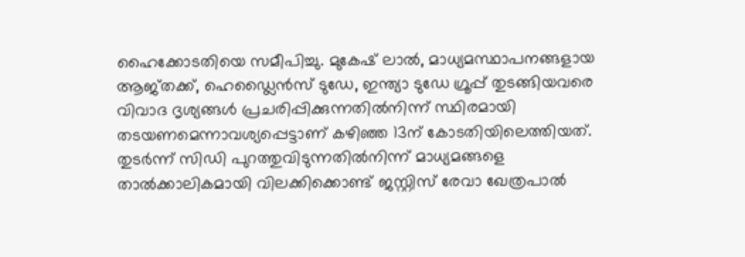ഹൈക്കോടതിയെ സമീപിച്ചു. മുകേഷ്‌ ലാല്‍, മാധ്യമസ്ഥാപനങ്ങളായ ആജ്തക്ക്‌, ഹെഡ്ലൈന്‍സ്‌ ടുഡേ, ഇന്ത്യാ ടുഡേ ഗ്രൂപ്പ്‌ തുടങ്ങിയവരെ വിവാദ ദൃശ്യങ്ങള്‍ പ്രചരിപ്പിക്കുന്നതില്‍നിന്ന്‌ സ്ഥിരമായി തടയണമെന്നാവശ്യപ്പെട്ടാണ്‌ കഴിഞ്ഞ 13ന്‌ കോടതിയിലെത്തിയത്‌. തുടര്‍ന്ന്‌ സിഡി പുറത്തുവിടുന്നതില്‍നിന്ന്‌ മാധ്യമങ്ങളെ താല്‍ക്കാലികമായി വിലക്കിക്കൊണ്ട്‌ ജസ്റ്റിസ്‌ രേവാ ഖേത്രപാല്‍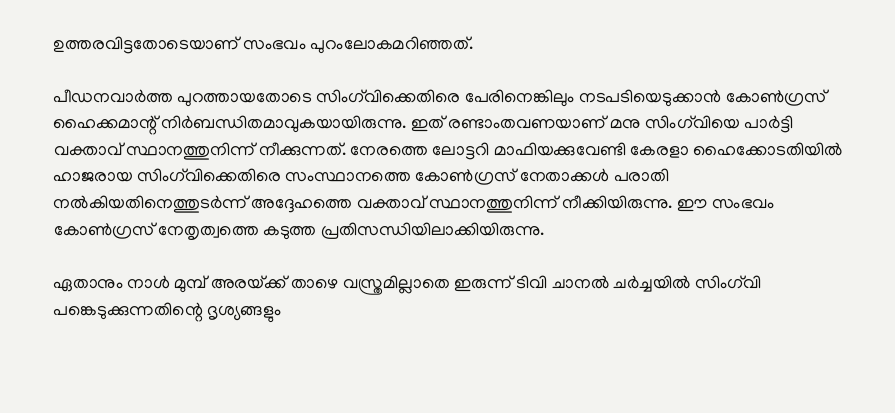ഉത്തരവിട്ടതോടെയാണ്‌ സംഭവം പുറംലോകമറിഞ്ഞത്‌.

പീഡനവാര്‍ത്ത പുറത്തായതോടെ സിംഗ്‌വിക്കെതിരെ പേരിനെങ്കിലും നടപടിയെടുക്കാന്‍ കോണ്‍ഗ്രസ്‌ ഹൈക്കമാന്റ്‌ നിര്‍ബന്ധിതമാവുകയായിരുന്നു. ഇത്‌ രണ്ടാംതവണയാണ്‌ മനു സിംഗ്‌വിയെ പാര്‍ട്ടി വക്താവ്‌ സ്ഥാനത്തുനിന്ന്‌ നീക്കുന്നത്‌. നേരത്തെ ലോട്ടറി മാഫിയക്കുവേണ്ടി കേരളാ ഹൈക്കോടതിയില്‍ ഹാജരായ സിംഗ്‌വിക്കെതിരെ സംസ്ഥാനത്തെ കോണ്‍ഗ്രസ്‌ നേതാക്കള്‍ പരാതി നല്‍കിയതിനെത്തുടര്‍ന്ന്‌ അദ്ദേഹത്തെ വക്താവ്‌ സ്ഥാനത്തുനിന്ന്‌ നീക്കിയിരുന്നു. ഈ സംഭവം കോണ്‍ഗ്രസ്‌ നേതൃത്വത്തെ കടുത്ത പ്രതിസന്ധിയിലാക്കിയിരുന്നു.

ഏതാനും നാള്‍ മുമ്പ്‌ അരയ്‌ക്ക്‌ താഴെ വസ്ത്രമില്ലാതെ ഇരുന്ന്‌ ടിവി ചാനല്‍ ചര്‍ച്ചയില്‍ സിംഗ്‌വി പങ്കെടുക്കുന്നതിന്റെ ദൃശ്യങ്ങളും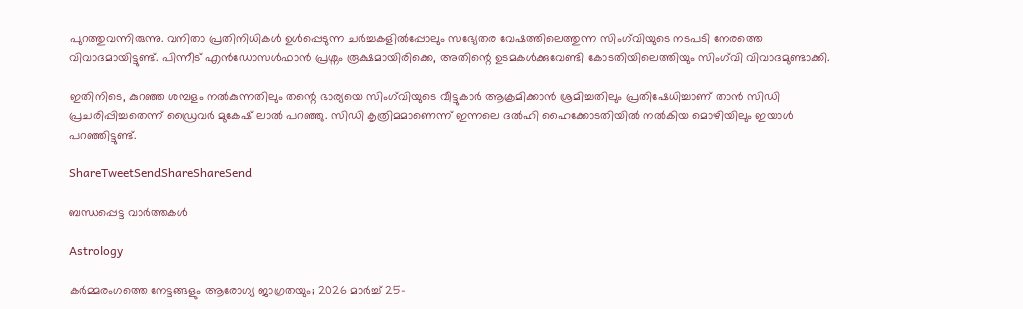പുറത്തുവന്നിരുന്നു. വനിതാ പ്രതിനിധികള്‍ ഉള്‍പ്പെടുന്ന ചര്‍ച്ചകളില്‍പ്പോലും സഭ്യേതര വേഷത്തിലെത്തുന്ന സിംഗ്‌വിയുടെ നടപടി നേരത്തെ വിവാദമായിട്ടുണ്ട്‌. പിന്നീട്‌ എന്‍ഡോസള്‍ഫാന്‍ പ്രശ്നം രൂക്ഷമായിരിക്കെ, അതിന്റെ ഉടമകള്‍ക്കുവേണ്ടി കോടതിയിലെത്തിയും സിംഗ്‌വി വിവാദമുണ്ടാക്കി.

ഇതിനിടെ, കുറഞ്ഞ ശമ്പളം നല്‍കുന്നതിലും തന്റെ ഭാര്യയെ സിംഗ്‌വിയുടെ വീട്ടുകാര്‍ ആക്രമിക്കാന്‍ ശ്രമിച്ചതിലും പ്രതിഷേധിച്ചാണ്‌ താന്‍ സിഡി പ്രചരിപ്പിച്ചതെന്ന്‌ ഡ്രൈവര്‍ മുകേഷ്‌ ലാല്‍ പറഞ്ഞു. സിഡി കൃത്രിമമാണെന്ന്‌ ഇന്നലെ ദല്‍ഹി ഹൈക്കോടതിയില്‍ നല്‍കിയ മൊഴിയിലും ഇയാള്‍ പറഞ്ഞിട്ടുണ്ട്‌.

ShareTweetSendShareShareSend

ബന്ധപ്പെട്ട വാര്‍ത്തകള്‍

Astrology

കർമ്മരംഗത്തെ നേട്ടങ്ങളും ആരോഗ്യ ജാഗ്രതയും; 2026 മാർച്ച് 25-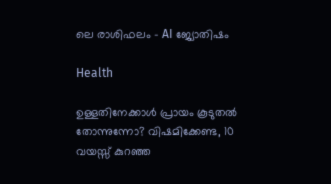ലെ രാശിഫലം – AI ജ്യോതിഷം

Health

ഉള്ളതിനേക്കാൾ പ്രായം കൂടുതൽ തോന്നുന്നോ? വിഷമിക്കേണ്ട, 10 വയസ്സ് കുറഞ്ഞ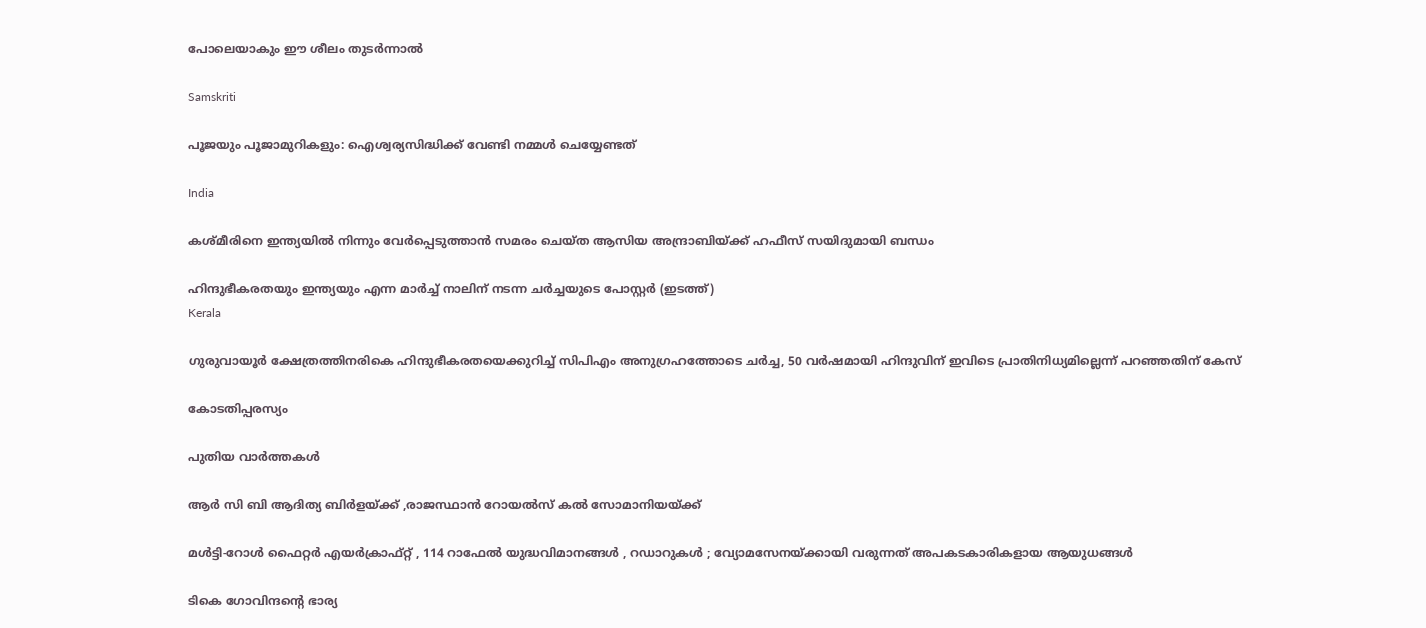പോലെയാകും ഈ ശീലം തുടർന്നാൽ

Samskriti

പൂജയും പൂജാമുറികളും: ഐശ്വര്യസിദ്ധിക്ക് വേണ്ടി നമ്മൾ ചെയ്യേണ്ടത്

India

കശ്മീരിനെ ഇന്ത്യയില്‍ നിന്നും വേര്‍പ്പെടുത്താന്‍ സമരം ചെയ്ത ആസിയ അന്ദ്രാബിയ്‌ക്ക് ഹഫീസ് സയിദുമായി ബന്ധം

ഹിന്ദുഭീകരതയും ഇന്ത്യയും എന്ന മാര്‍ച്ച് നാലിന് നടന്ന ചര്‍ച്ചയുടെ പോസ്റ്റര്‍ (ഇടത്ത്)
Kerala

ഗുരുവായൂര്‍ ക്ഷേത്രത്തിനരികെ ഹിന്ദുഭീകരതയെക്കുറിച്ച് സിപിഎം അനുഗ്രഹത്തോടെ ചര്‍ച്ച, 50 വര്‍ഷമായി ഹിന്ദുവിന് ഇവിടെ പ്രാതിനിധ്യമില്ലെന്ന് പറഞ്ഞതിന് കേസ്

കോടതിപ്പരസ്യം

പുതിയ വാര്‍ത്തകള്‍

ആര്‍ സി ബി ആദിത്യ ബിര്‍ളയ്‌ക്ക് ,രാജസ്ഥാന്‍ റോയല്‍സ് കല്‍ സോമാനിയയ്‌ക്ക്

മൾട്ടി-റോൾ ഫൈറ്റർ എയർക്രാഫ്റ്റ് , 114 റാഫേൽ യുദ്ധവിമാനങ്ങൾ , റഡാറുകൾ ; വ്യോമസേനയ്‌ക്കായി വരുന്നത് അപകടകാരികളായ ആയുധങ്ങൾ

ടികെ ഗോവിന്ദന്റെ ഭാര്യ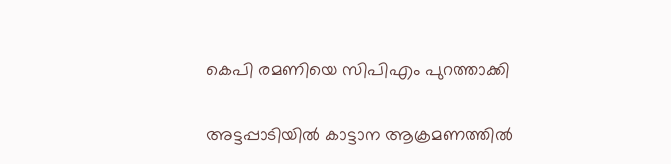കെപി രമണിയെ സിപിഎം പുറത്താക്കി

അട്ടപ്പാടിയില്‍ കാട്ടാന ആക്രമണത്തില്‍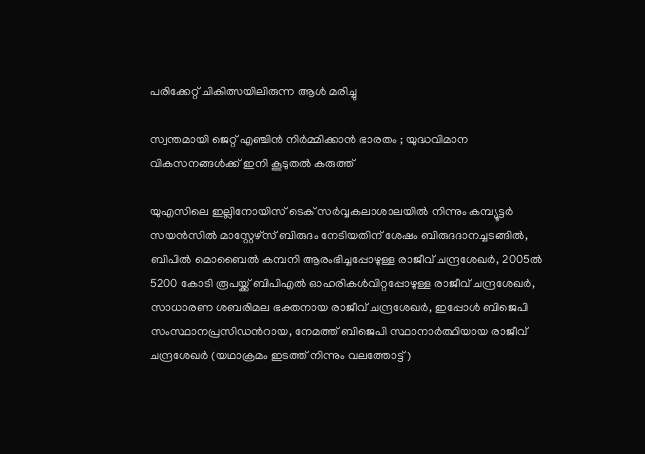പരിക്കേറ്റ് ചികിത്സയിലിരുന്ന ആള്‍ മരിച്ചു

സ്വന്തമായി ജെറ്റ് എഞ്ചിൻ നിർമ്മിക്കാൻ ഭാരതം ; യുദ്ധവിമാന വികസനങ്ങൾക്ക് ഇനി കൂടുതൽ കരുത്ത്

യുഎസിലെ ഇല്ലിനോയിസ് ടെക് സര്‍വ്വകലാശാലയില്‍ നിന്നും കമ്പ്യൂട്ടര്‍ സയന്‍സില്‍ മാസ്റ്റേഴ്സ് ബിരുദം നേടിയതിന് ശേഷം ബിരുദദാനച്ചടങ്ങില്‍, ബിപില്‍ മൊബൈല്‍ കമ്പനി ആരംഭിച്ചപ്പോഴുള്ള രാജീവ് ചന്ദ്രശേഖര്‍, 2005ല്‍ 5200 കോടി രൂപയ്ക്ക് ബിപിഎല്‍ ഓഹരികള്‍വിറ്റപ്പോഴുള്ള രാജീവ് ചന്ദ്രശേഖര്‍, സാധാരണ ശബരിമല ഭക്തനായ രാജീവ് ചന്ദ്രശേഖര്‍, ഇപ്പോള്‍ ബിജെപി സംസ്ഥാനപ്രസിഡന്‍റായ, നേമത്ത് ബിജെപി സ്ഥാനാര്‍ത്ഥിയായ രാജീവ് ചന്ദ്രശേഖര്‍ (യഥാക്രമം ഇടത്ത് നിന്നും വലത്തോട്ട്)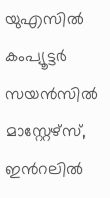യുഎസില്‍ കംപ്യൂട്ടര്‍ സയന്‍സില്‍ മാസ്റ്റേഴ്സ്, ഇന്‍റലില്‍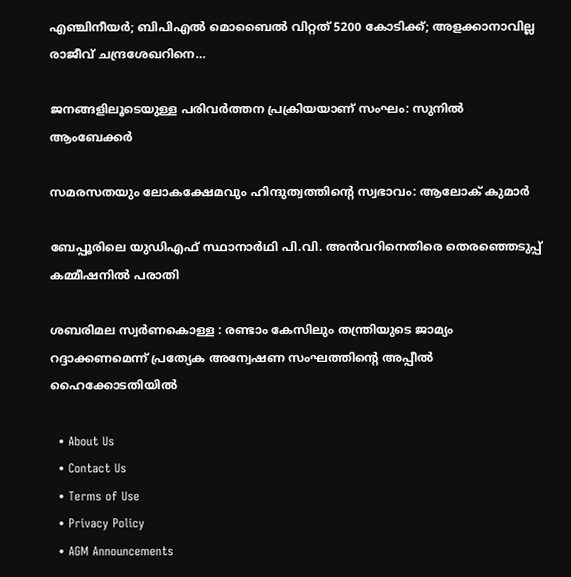എഞ്ചിനീയര്‍; ബിപിഎല്‍ മൊബൈല്‍ വിറ്റത് 5200 കോടിക്ക്; അളക്കാനാവില്ല രാജീവ് ചന്ദ്രശേഖറിനെ…

ജനങ്ങളിലൂടെയുള്ള പരിവര്‍ത്തന പ്രക്രിയയാണ് സംഘം: സുനില്‍ ആംബേക്കര്‍

സമരസതയും ലോകക്ഷേമവും ഹിന്ദുത്വത്തിന്റെ സ്വഭാവം: ആലോക് കുമാര്‍

ബേപ്പൂരിലെ യുഡിഎഫ് സ്ഥാനാര്‍ഥി പി.വി. അന്‍വറിനെതിരെ തെരഞ്ഞെടുപ്പ് കമ്മീഷനില്‍ പരാതി

ശബരിമല സ്വര്‍ണകൊള്ള : രണ്ടാം കേസിലും തന്ത്രിയുടെ ജാമ്യം റദ്ദാക്കണമെന്ന് പ്രത്യേക അന്വേഷണ സംഘത്തിന്റെ അപ്പീല്‍ ഹൈക്കോടതിയില്‍

  • About Us
  • Contact Us
  • Terms of Use
  • Privacy Policy
  • AGM Announcements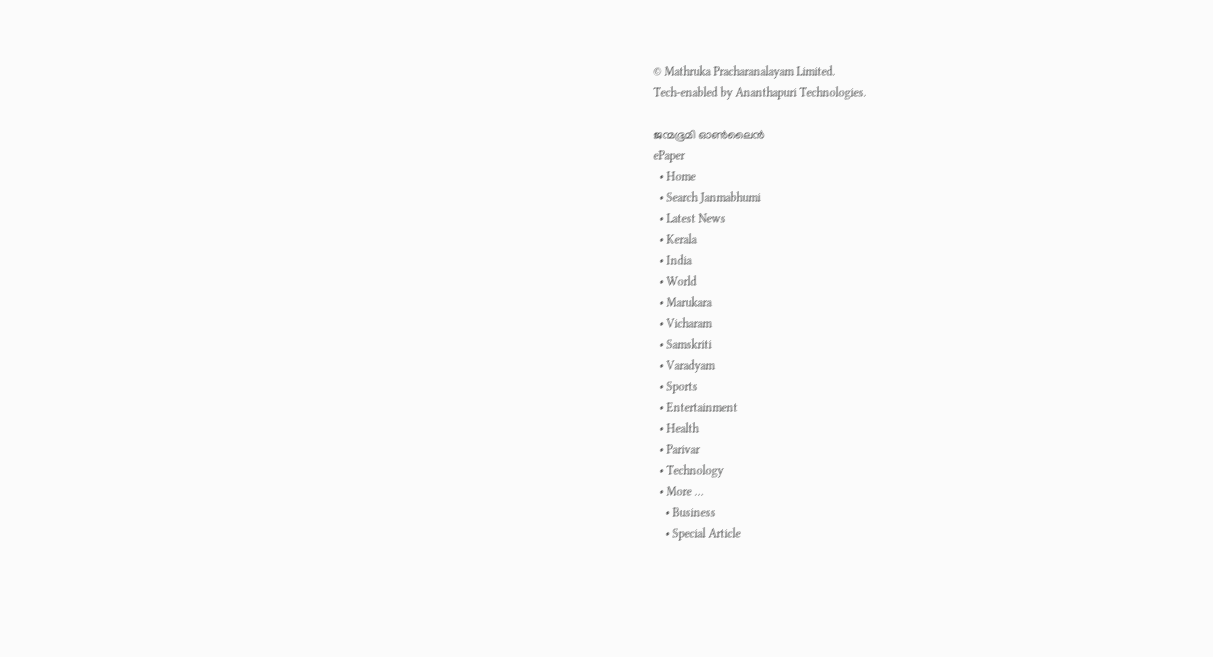© Mathruka Pracharanalayam Limited.
Tech-enabled by Ananthapuri Technologies.

ജന്മഭൂമി ഓണ്‍ലൈന്‍
ePaper
  • Home
  • Search Janmabhumi
  • Latest News
  • Kerala
  • India
  • World
  • Marukara
  • Vicharam
  • Samskriti
  • Varadyam
  • Sports
  • Entertainment
  • Health
  • Parivar
  • Technology
  • More …
    • Business
    • Special Article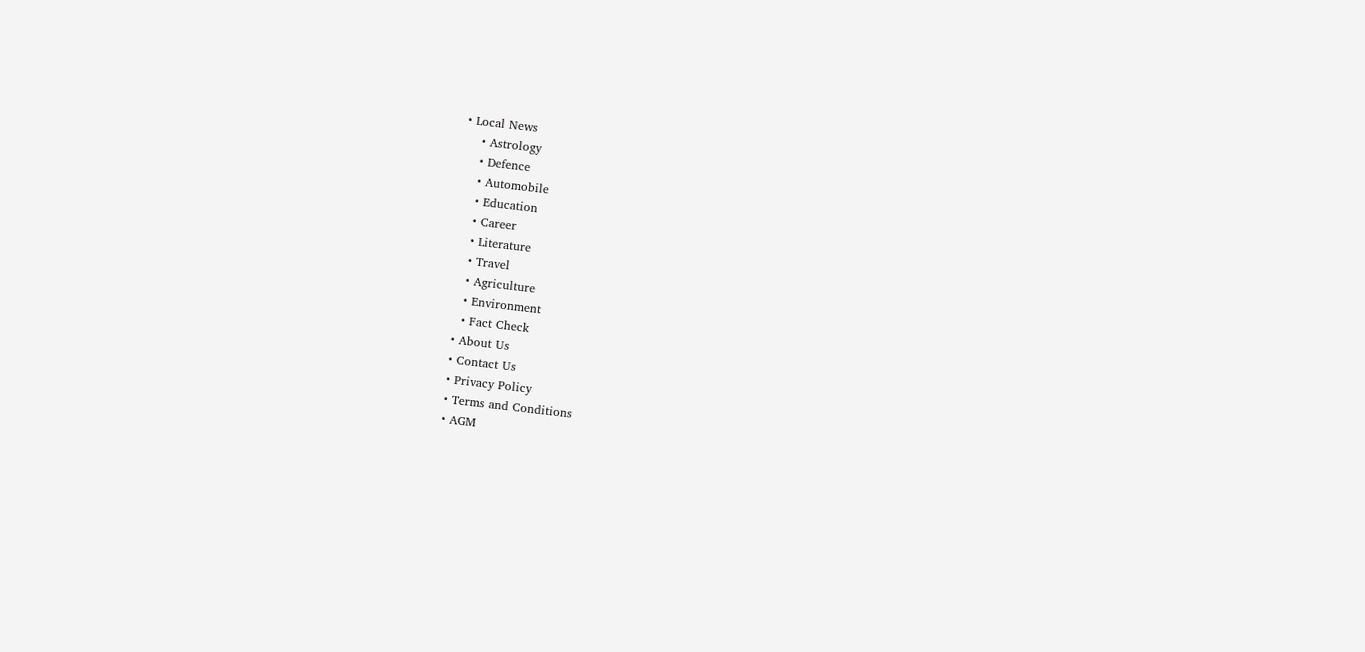• Local News
    • Astrology
    • Defence
    • Automobile
    • Education
    • Career
    • Literature
    • Travel
    • Agriculture
    • Environment
    • Fact Check
  • About Us
  • Contact Us
  • Privacy Policy
  • Terms and Conditions
  • AGM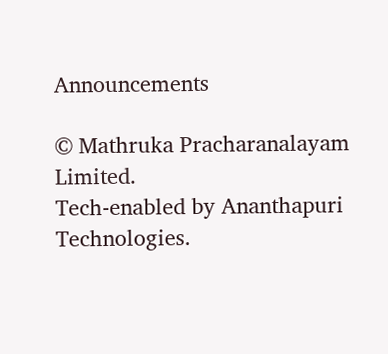Announcements

© Mathruka Pracharanalayam Limited.
Tech-enabled by Ananthapuri Technologies.